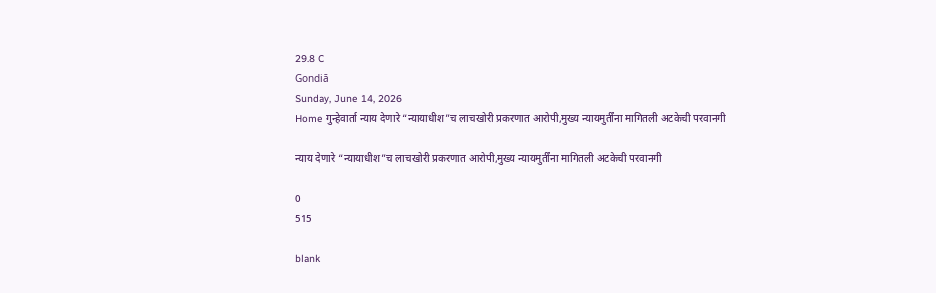29.8 C
Gondiā
Sunday, June 14, 2026
Home गुन्हेवार्ता न्याय देणारे “न्यायाधीश”च लाचखोरी प्रकरणात आरोपी,मुख्य न्यायमुर्तींना मागितली अटकेची परवानगी

न्याय देणारे “न्यायाधीश”च लाचखोरी प्रकरणात आरोपी,मुख्य न्यायमुर्तींना मागितली अटकेची परवानगी

0
515

blank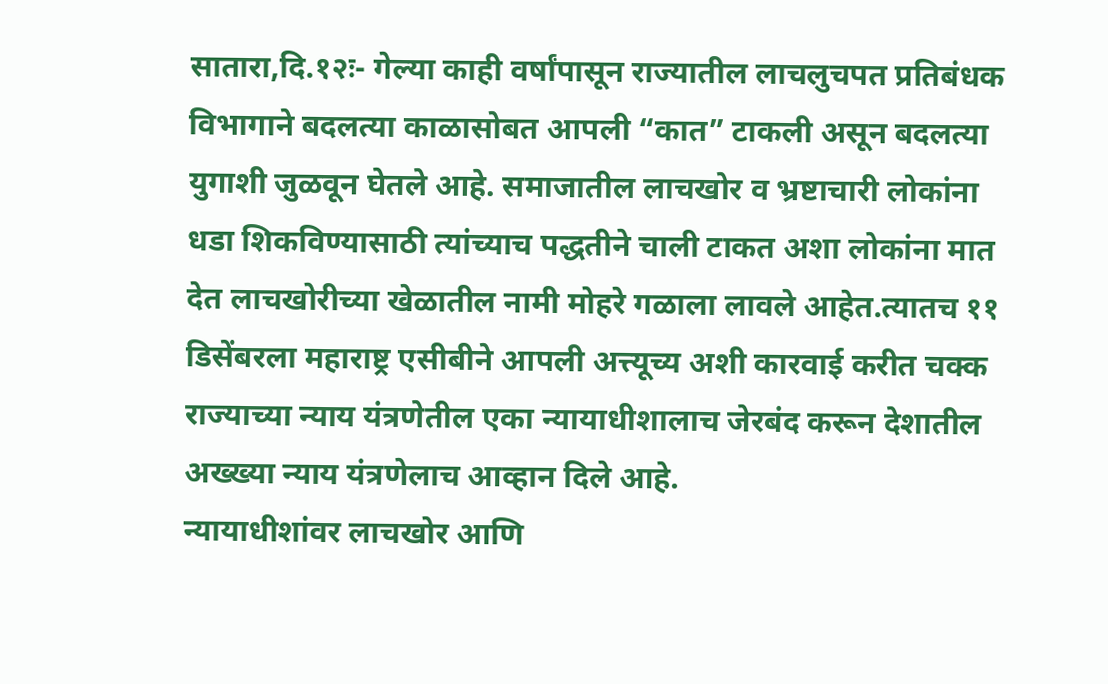सातारा,दि.१२ः- गेल्या काही वर्षांपासून राज्यातील लाचलुचपत प्रतिबंधक विभागाने बदलत्या काळासोबत आपली “कात” टाकली असून बदलत्या युगाशी जुळवून घेतले आहे. समाजातील लाचखोर व भ्रष्टाचारी लोकांना धडा शिकविण्यासाठी त्यांच्याच पद्धतीने चाली टाकत अशा लोकांना मात देत लाचखोरीच्या खेळातील नामी मोहरे गळाला लावले आहेत.त्यातच ११ डिसेंबरला महाराष्ट्र एसीबीने आपली अत्त्यूच्य अशी कारवाई करीत चक्क राज्याच्या न्याय यंत्रणेतील एका न्यायाधीशालाच जेरबंद करून देशातील अख्ख्या न्याय यंत्रणेलाच आव्हान दिले आहे.
न्यायाधीशांवर लाचखोर आणि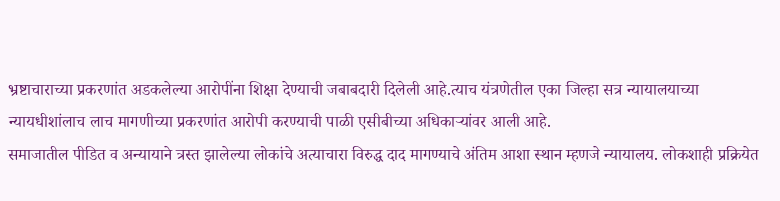भ्रष्टाचाराच्या प्रकरणांत अडकलेल्या आरोपींना शिक्षा देण्याची जबाबदारी दिलेली आहे.त्याच यंत्रणेतील एका जिल्हा सत्र न्यायालयाच्या न्यायधीशांलाच लाच मागणीच्या प्रकरणांत आरोपी करण्याची पाळी एसीबीच्या अधिकाऱ्यांवर आली आहे.
समाजातील पीडित व अन्यायाने त्रस्त झालेल्या लोकांचे अत्याचारा विरुद्ध दाद मागण्याचे अंतिम आशा स्थान म्हणजे न्यायालय. लोकशाही प्रक्रियेत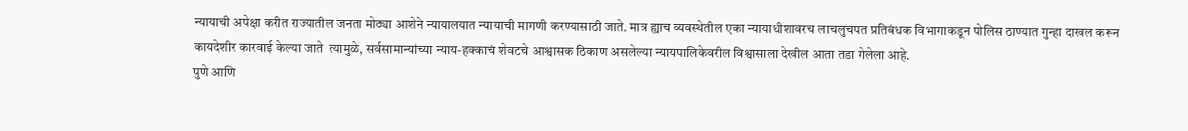न्यायाची अपेक्षा करीत राज्यातील जनता मोठ्या आशेने न्यायालयात न्यायाची मागणी करण्यासाठी जाते. मात्र ह्याच व्यवस्थेतील एका न्यायाधीशावरच लाचलुचपत प्रतिबंधक विभागाकडून पोलिस ठाण्यात गुन्हा दाखल करून कायदेशीर कारवाई केल्या जाते  त्यामुळे, सर्वसामान्यांच्या न्याय-हक्काचं शेवटचे आश्वासक ठिकाण असलेल्या न्यायपालिकेवरील विश्वासाला देखील आता तडा गेलेला आहे.
पुणे आणि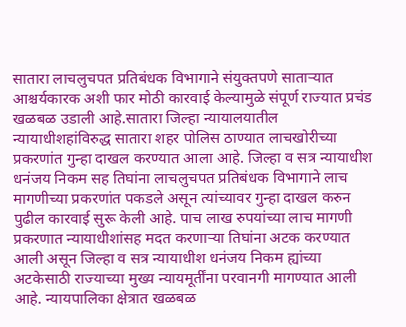सातारा लाचलुचपत प्रतिबंधक विभागाने संयुक्तपणे साताऱ्यात आश्चर्यकारक अशी फार मोठी कारवाई केल्यामुळे संपूर्ण राज्यात प्रचंड खळबळ उडाली आहे.सातारा जिल्हा न्यायालयातील न्यायाधीशहांविरुद्ध सातारा शहर पोलिस ठाण्यात लाचखोरीच्या प्रकरणांत गुन्हा दाखल करण्यात आला आहे. जिल्हा व सत्र न्यायाधीश धनंजय निकम सह तिघांना लाचलुचपत प्रतिबंधक विभागाने लाच मागणीच्या प्रकरणांत पकडले असून त्यांच्यावर गुन्हा दाखल करुन पुढील कारवाई सुरू केली आहे. पाच लाख रुपयांच्या लाच मागणी प्रकरणात न्यायाधीशांसह मदत करणाऱ्या तिघांना अटक करण्यात आली असून जिल्हा व सत्र न्यायाधीश धनंजय निकम ह्यांच्या अटकेसाठी राज्याच्या मुख्य न्यायमूर्तींना परवानगी मागण्यात आली आहे. न्यायपालिका क्षेत्रात खळबळ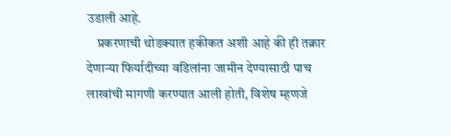उडाली आहे.
    प्रकरणाची थोडक्यात हकीकत अशी आहे की ही तक्रार देणाऱ्या फिर्यादीच्या वडिलांना जामीन देण्यासाठी पाच लाखांची मागणी करण्यात आली होती, विशेष म्हणजे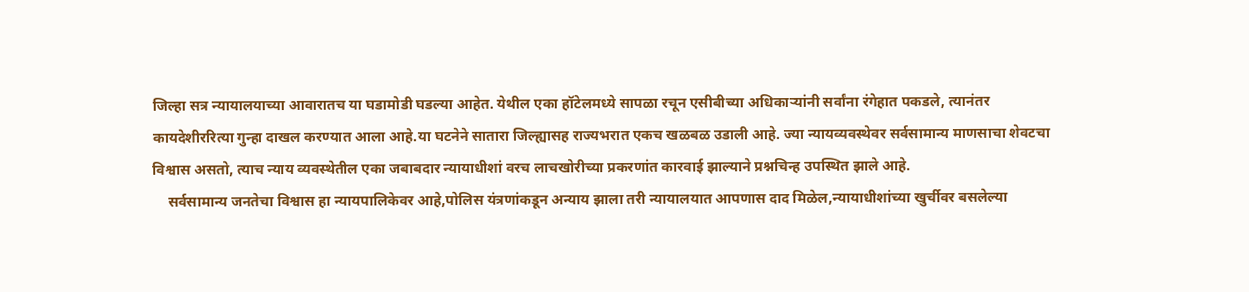जिल्हा सत्र न्यायालयाच्या आवारातच या घडामोडी घडल्या आहेत. येथील एका हॉटेलमध्ये सापळा रचून एसीबीच्या अधिकाऱ्यांनी सर्वांना रंगेहात पकडले, त्यानंतर कायदेशीररित्या गुन्हा दाखल करण्यात आला आहे.या घटनेने सातारा जिल्ह्यासह राज्यभरात एकच खळबळ उडाली आहे. ज्या न्यायव्यवस्थेवर सर्वसामान्य माणसाचा शेवटचा विश्वास असतो, त्याच न्याय व्यवस्थेतील एका जबाबदार न्यायाधीशां वरच लाचखोरीच्या प्रकरणांत कारवाई झाल्याने प्रश्नचिन्ह उपस्थित झाले आहे.
    सर्वसामान्य जनतेचा विश्वास हा न्यायपालिकेवर आहे,पोलिस यंत्रणांकडून अन्याय झाला तरी न्यायालयात आपणास दाद मिळेल,न्यायाधीशांच्या खुर्चीवर बसलेल्या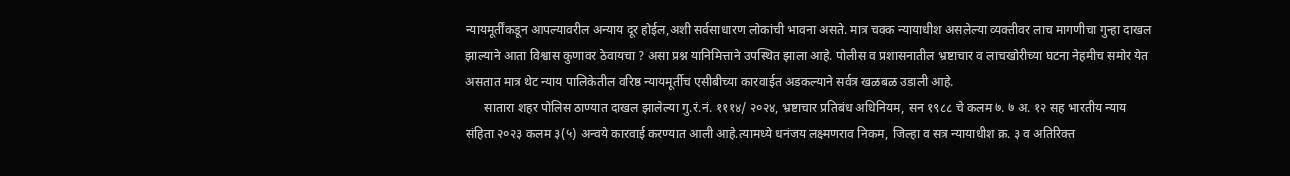न्यायमूर्तींकडून आपल्यावरील अन्याय दूर होईल,अशी सर्वसाधारण लोकांची भावना असते. मात्र चक्क न्यायाधीश असलेल्या व्यक्तीवर लाच मागणीचा गुन्हा दाखल झाल्याने आता विश्वास कुणावर ठेवायचा ? असा प्रश्न यानिमित्ताने उपस्थित झाला आहे. पोलीस व प्रशासनातील भ्रष्टाचार व लाचखोरीच्या घटना नेहमीच समोर येत असतात मात्र थेट न्याय पालिकेतील वरिष्ठ न्यायमूर्तीच एसीबीच्या कारवाईत अडकल्याने सर्वत्र खळबळ उडाली आहे.
      सातारा शहर पोलिस ठाण्यात दाखल झालेल्या गु.रं.नं. १११४/ २०२४, भ्रष्टाचार प्रतिबंध अधिनियम, सन १९८८ चे कलम ७. ७ अ. १२ सह भारतीय न्याय संहिता २०२३ कलम ३(५) अन्वये कारवाई करण्यात आली आहे.त्यामध्ये धनंजय लक्ष्मणराव निकम, जिल्हा व सत्र न्यायाधीश क्र. ३ व अतिरिक्त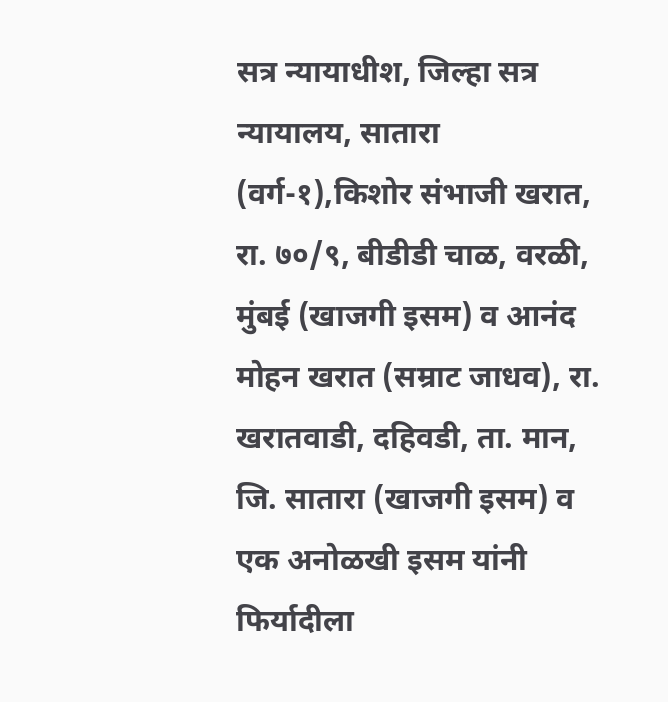सत्र न्यायाधीश, जिल्हा सत्र न्यायालय, सातारा (वर्ग-१),किशोर संभाजी खरात, रा. ७०/९, बीडीडी चाळ, वरळी, मुंबई (खाजगी इसम) व आनंद मोहन खरात (सम्राट जाधव), रा. खरातवाडी, दहिवडी, ता. मान, जि. सातारा (खाजगी इसम) व एक अनोळखी इसम यांनी फिर्यादीला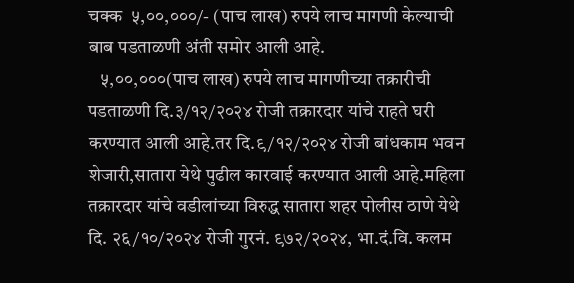चक्क  ५,००,०००/- (पाच लाख) रुपये लाच मागणी केल्याची बाब पडताळणी अंती समोर आली आहे.
   ५,००,०००(पाच लाख) रुपये लाच मागणीच्या तक्रारीची पडताळणी दि.३/१२/२०२४ रोजी तक्रारदार यांचे राहते घरी करण्यात आली आहे.तर दि.९/१२/२०२४ रोजी बांधकाम भवन शेजारी,सातारा येथे पुढील कारवाई करण्यात आली आहे.महिला तक्रारदार यांचे वडीलांच्या विरुद्ध सातारा शहर पोलीस ठाणे येथे दि. २६/१०/२०२४ रोजी गुरनं. ९७२/२०२४, भा.दं.वि. कलम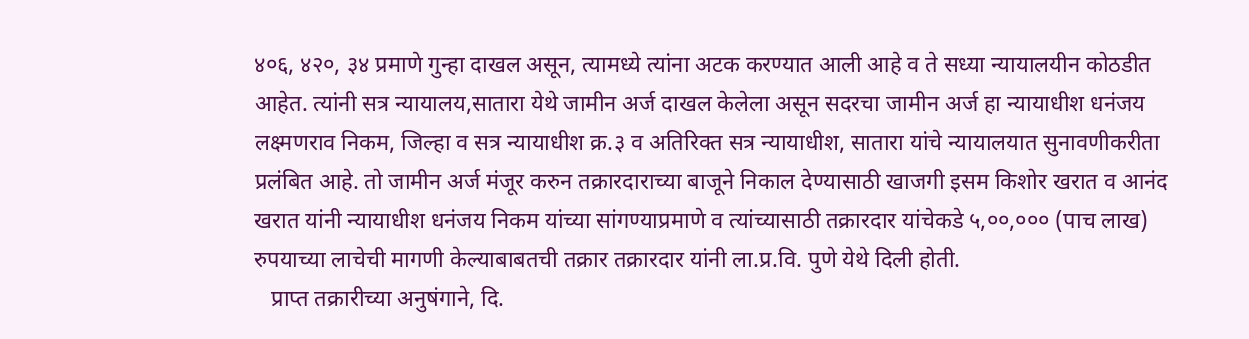४०६, ४२०, ३४ प्रमाणे गुन्हा दाखल असून, त्यामध्ये त्यांना अटक करण्यात आली आहे व ते सध्या न्यायालयीन कोठडीत आहेत. त्यांनी सत्र न्यायालय,सातारा येथे जामीन अर्ज दाखल केलेला असून सदरचा जामीन अर्ज हा न्यायाधीश धनंजय लक्ष्मणराव निकम, जिल्हा व सत्र न्यायाधीश क्र.३ व अतिरिक्त सत्र न्यायाधीश, सातारा यांचे न्यायालयात सुनावणीकरीता प्रलंबित आहे. तो जामीन अर्ज मंजूर करुन तक्रारदाराच्या बाजूने निकाल देण्यासाठी खाजगी इसम किशोर खरात व आनंद खरात यांनी न्यायाधीश धनंजय निकम यांच्या सांगण्याप्रमाणे व त्यांच्यासाठी तक्रारदार यांचेकडे ५,००,००० (पाच लाख) रुपयाच्या लाचेची मागणी केल्याबाबतची तक्रार तक्रारदार यांनी ला.प्र.वि. पुणे येथे दिली होती.
   प्राप्त तक्रारीच्या अनुषंगाने, दि.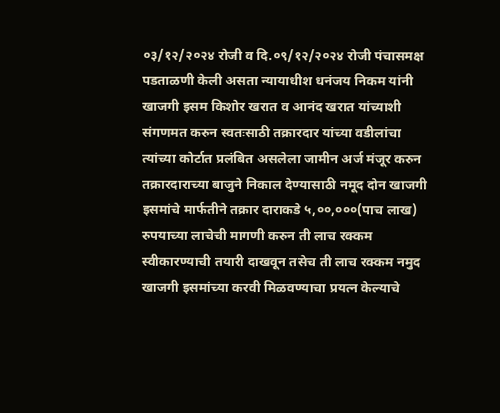०३/१२/२०२४ रोजी व दि.०९/१२/२०२४ रोजी पंचासमक्ष पडताळणी केली असता न्यायाधीश धनंजय निकम यांनी खाजगी इसम किशोर खरात व आनंद खरात यांच्याशी संगणमत करुन स्वतःसाठी तक्रारदार यांच्या वडीलांचा त्यांच्या कोर्टात प्रलंबित असलेला जामीन अर्ज मंजूर करुन तक्रारदाराच्या बाजुने निकाल देण्यासाठी नमूद दोन खाजगी इसमांचे मार्फतीने तक्रार दाराकडे ५,००,०००(पाच लाख) रुपयाच्या लाचेची मागणी करुन ती लाच रक्कम स्वीकारण्याची तयारी दाखवून तसेच ती लाच रक्कम नमुद खाजगी इसमांच्या करवी मिळवण्याचा प्रयत्न केल्याचे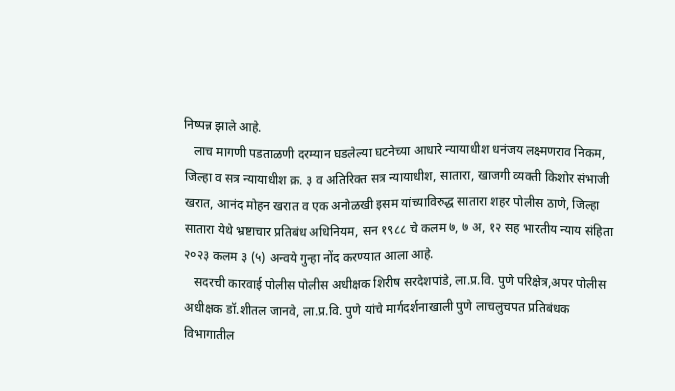निष्पन्न झाले आहे.
   लाच मागणी पडताळणी दरम्यान घडलेल्या घटनेच्या आधारे न्यायाधीश धनंजय लक्ष्मणराव निकम, जिल्हा व सत्र न्यायाधीश क्र. ३ व अतिरिक्त सत्र न्यायाधीश, सातारा, खाजगी व्यक्ती किशोर संभाजी खरात, आनंद मोहन खरात व एक अनोळखी इसम यांच्याविरुद्ध सातारा शहर पोलीस ठाणे, जिल्हा सातारा येथे भ्रष्टाचार प्रतिबंध अधिनियम, सन १९८८ चे कलम ७, ७ अ, १२ सह भारतीय न्याय संहिता २०२३ कलम ३ (५) अन्वये गुन्हा नोंद करण्यात आला आहे.
   सदरची कारवाई पोलीस पोलीस अधीक्षक शिरीष सरदेशपांडे, ला.प्र.वि. पुणे परिक्षेत्र,अपर पोलीस अधीक्षक डॉ.शीतल जानवे, ला.प्र.वि. पुणे यांचे मार्गदर्शनाखाली पुणे लाचलुचपत प्रतिबंधक विभागातील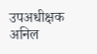उपअधीक्षक अनिल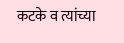कटके व त्यांच्या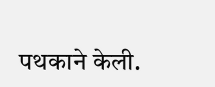पथकाने केली.